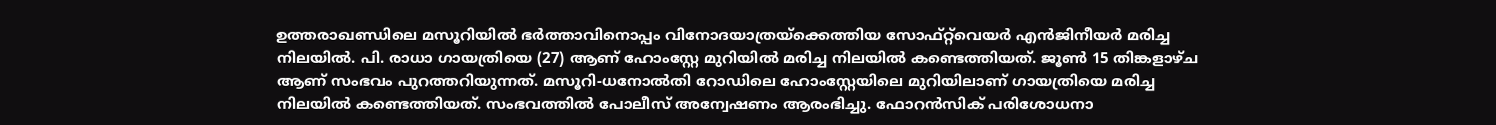ഉത്തരാഖണ്ഡിലെ മസൂറിയില്‍ ഭർത്താവിനൊപ്പം വിനോദയാത്രയ്‌ക്കെത്തിയ സോഫ്റ്റ്‌വെയർ എൻജിനീയർ മരിച്ച നിലയില്‍. പി. രാധാ ഗായത്രിയെ (27) ആണ് ഹോംസ്റ്റേ മുറിയില്‍ മരിച്ച നിലയില്‍ കണ്ടെത്തിയത്. ജൂണ്‍ 15 തിങ്കളാഴ്ച ആണ് സംഭവം പുറത്തറിയുന്നത്. മസൂറി-ധനോല്‍തി റോഡിലെ ഹോംസ്റ്റേയിലെ മുറിയിലാണ് ഗായത്രിയെ മരിച്ച നിലയില്‍ കണ്ടെത്തിയത്. സംഭവത്തില്‍ പോലീസ് അന്വേഷണം ആരംഭിച്ചു. ഫോറൻസിക് പരിശോധനാ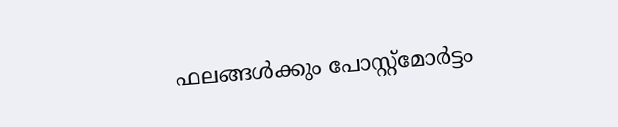ഫലങ്ങള്‍ക്കും പോസ്റ്റ്‌മോർട്ടം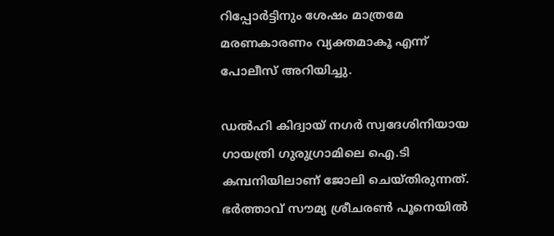റിപ്പോർട്ടിനും ശേഷം മാത്രമേ മരണകാരണം വ്യക്തമാകൂ എന്ന് പോലീസ് അറിയിച്ചു.

ഡല്‍ഹി കിദ്വായ് നഗർ സ്വദേശിനിയായ ഗായത്രി ഗുരുഗ്രാമിലെ ഐ.ടി കമ്പനിയിലാണ് ജോലി ചെയ്തിരുന്നത്. ഭർത്താവ് സൗമ്യ ശ്രീചരണ്‍ പൂനെയില്‍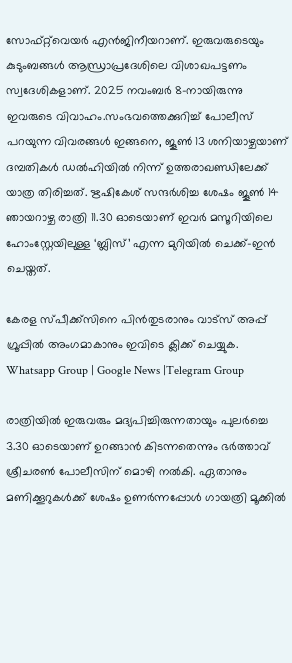സോഫ്റ്റ്‌വെയർ എൻജിനീയറാണ്. ഇരുവരുടെയും കുടുംബങ്ങള്‍ ആന്ധ്രാപ്രദേശിലെ വിശാഖപട്ടണം സ്വദേശികളാണ്. 2025 നവംബർ 8-നായിരുന്നു ഇവരുടെ വിവാഹം.സംഭവത്തെക്കുറിച്ച്‌ പോലീസ് പറയുന്ന വിവരങ്ങള്‍ ഇങ്ങനെ, ജൂണ്‍ 13 ശനിയാഴ്ചയാണ് ദമ്പതികള്‍ ഡല്‍ഹിയില്‍ നിന്ന് ഉത്തരാഖണ്ഡിലേക്ക് യാത്ര തിരിച്ചത്. ഋഷികേശ് സന്ദർശിച്ച ശേഷം ജൂണ്‍ 14 ഞായറാഴ്ച രാത്രി 11.30 ഓടെയാണ് ഇവർ മസൂറിയിലെ ഹോംസ്റ്റേയിലുള്ള ‘ബ്ലിസ്’ എന്ന മുറിയില്‍ ചെക്ക്-ഇൻ ചെയ്തത്.

കേരള സ്പീക്ക്സിനെ പിൻതുടരാനും വാട്സ് അപ്പ് ഗ്രൂപ്പിൽ അംഗമാകാനും ഇവിടെ ക്ലിക്ക് ചെയ്യുക. Whatsapp Group | Google News |Telegram Group

രാത്രിയില്‍ ഇരുവരും മദ്യപിച്ചിരുന്നതായും പുലർച്ചെ 3.30 ഓടെയാണ് ഉറങ്ങാൻ കിടന്നതെന്നും ഭർത്താവ് ശ്രീചരണ്‍ പോലീസിന് മൊഴി നല്‍കി. ഏതാനും മണിക്കൂറുകള്‍ക്ക് ശേഷം ഉണർന്നപ്പോള്‍ ഗായത്രി മൂക്കില്‍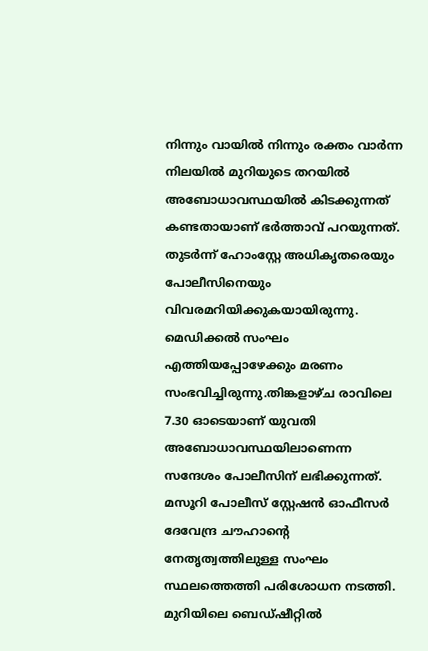നിന്നും വായില്‍ നിന്നും രക്തം വാർന്ന നിലയില്‍ മുറിയുടെ തറയില്‍ അബോധാവസ്ഥയില്‍ കിടക്കുന്നത് കണ്ടതായാണ് ഭർത്താവ് പറയുന്നത്. തുടർന്ന് ഹോംസ്റ്റേ അധികൃതരെയും പോലീസിനെയും വിവരമറിയിക്കുകയായിരുന്നു. മെഡിക്കല്‍ സംഘം എത്തിയപ്പോഴേക്കും മരണം സംഭവിച്ചിരുന്നു.തിങ്കളാഴ്ച രാവിലെ 7.30 ഓടെയാണ് യുവതി അബോധാവസ്ഥയിലാണെന്ന സന്ദേശം പോലീസിന് ലഭിക്കുന്നത്. മസൂറി പോലീസ് സ്റ്റേഷൻ ഓഫീസർ ദേവേന്ദ്ര ചൗഹാന്റെ നേതൃത്വത്തിലുള്ള സംഘം സ്ഥലത്തെത്തി പരിശോധന നടത്തി. മുറിയിലെ ബെഡ്ഷീറ്റില്‍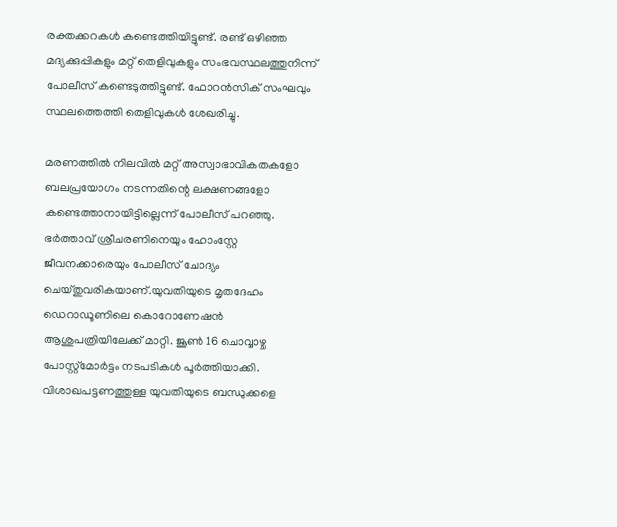രക്തക്കറകള്‍ കണ്ടെത്തിയിട്ടുണ്ട്. രണ്ട് ഒഴിഞ്ഞ മദ്യക്കുപ്പികളും മറ്റ് തെളിവുകളും സംഭവസ്ഥലത്തുനിന്ന് പോലീസ് കണ്ടെടുത്തിട്ടുണ്ട്. ഫോറൻസിക് സംഘവും സ്ഥലത്തെത്തി തെളിവുകള്‍ ശേഖരിച്ചു.

മരണത്തില്‍ നിലവില്‍ മറ്റ് അസ്വാഭാവികതകളോ ബലപ്രയോഗം നടന്നതിന്റെ ലക്ഷണങ്ങളോ കണ്ടെത്താനായിട്ടില്ലെന്ന് പോലീസ് പറഞ്ഞു. ഭർത്താവ് ശ്രീചരണിനെയും ഹോംസ്റ്റേ ജീവനക്കാരെയും പോലീസ് ചോദ്യം ചെയ്തുവരികയാണ്.യുവതിയുടെ മൃതദേഹം ഡെറാഡൂണിലെ കൊറോണേഷൻ ആശുപത്രിയിലേക്ക് മാറ്റി. ജൂണ്‍ 16 ചൊവ്വാഴ്ച പോസ്റ്റ്‌മോർട്ടം നടപടികള്‍ പൂർത്തിയാക്കി. വിശാഖപട്ടണത്തുള്ള യുവതിയുടെ ബന്ധുക്കളെ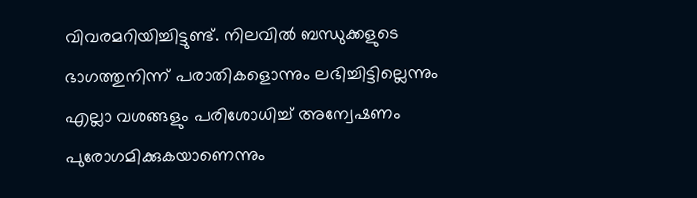വിവരമറിയിച്ചിട്ടുണ്ട്. നിലവില്‍ ബന്ധുക്കളുടെ ഭാഗത്തുനിന്ന് പരാതികളൊന്നും ലഭിച്ചിട്ടില്ലെന്നും എല്ലാ വശങ്ങളും പരിശോധിച്ച്‌ അന്വേഷണം പുരോഗമിക്കുകയാണെന്നും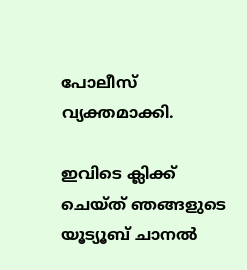പോലീസ് വ്യക്തമാക്കി.

ഇവിടെ ക്ലിക്ക് ചെയ്ത് ഞങ്ങളുടെ യൂട്യൂബ് ചാനൽ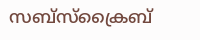സബ്സ്ക്രൈബ്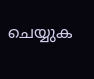ചെയ്യുക